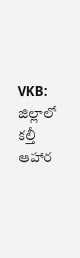VKB: జిల్లాలో కల్తీ ఆహార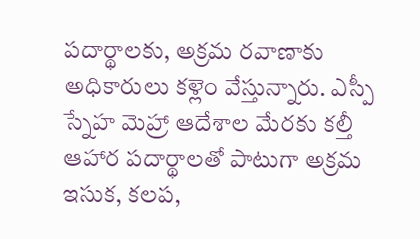పదార్థాలకు, అక్రమ రవాణాకు అధికారులు కళ్లెం వేస్తున్నారు. ఎస్పీ స్నేహ మెహ్రా ఆదేశాల మేరకు కల్తీ ఆహార పదార్థాలతో పాటుగా అక్రమ ఇసుక, కలప,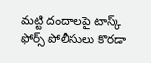మట్టి దందాలపై టాస్క్ ఫోర్స్ పోలీసులు కొరడా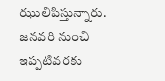ఝులిపిస్తున్నారు. జనవరి నుంచి ఇప్పటివరకు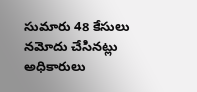సుమారు 48 కేసులు నమోదు చేసినట్లు అధికారులు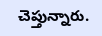చెప్తున్నారు.